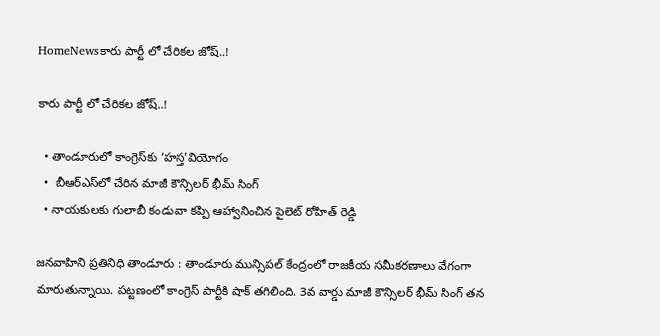HomeNewsకారు పార్టీ లో చేరికల జోష్..!

కారు పార్టీ లో చేరికల జోష్..!

  • తాండూరులో కాంగ్రెస్‌కు ‘హస్త’వియోగం
  •  బీఆర్ఎస్‌లో చేరిన మాజీ కౌన్సిలర్ భీమ్ సింగ్
  • నాయకులకు గులాబీ కండువా కప్పి ఆహ్వానించిన పైలెట్ రోహిత్ రెడ్డి

జనవాహిని ప్రతినిధి తాండూరు : తాండూరు మున్సిపల్ కేంద్రంలో రాజకీయ సమీకరణాలు వేగంగా మారుతున్నాయి. పట్టణంలో కాంగ్రెస్ పార్టీకి షాక్ తగిలింది. 3వ వార్డు మాజీ కౌన్సిలర్ భీమ్ సింగ్ తన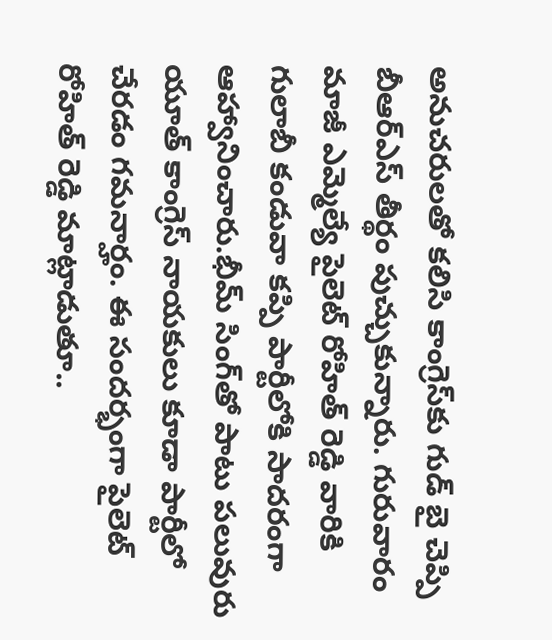అనుచరులతో కలిసి కాంగ్రెస్‌కు గుడ్ బై చెప్పి బీఆర్ఎస్ తీర్థం పుచ్చుకున్నారు. గురువారం మాజీ ఎమ్మెల్యే పైలెట్ రోహిత్ రెడ్డి వారికి గులాబీ కండువా కప్పి పార్టీలోకి సాదరంగా ఆహ్వానించారు.భీమ్ సింగ్‌తో పాటు పలువురు యూత్ కాంగ్రెస్ నాయకులు కూడా పార్టీలో చేరడం గమనార్హం. ఈ సందర్భంగా పైలెట్ రోహిత్ రెడ్డి మాట్లాడుతూ..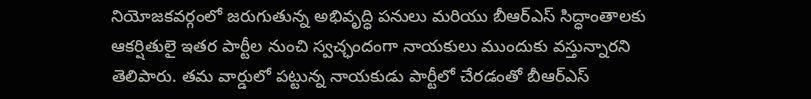నియోజకవర్గంలో జరుగుతున్న అభివృద్ధి పనులు మరియు బీఆర్ఎస్ సిద్ధాంతాలకు ఆకర్షితులై ఇతర పార్టీల నుంచి స్వచ్ఛందంగా నాయకులు ముందుకు వస్తున్నారని తెలిపారు. తమ వార్డులో పట్టున్న నాయకుడు పార్టీలో చేరడంతో బీఆర్ఎస్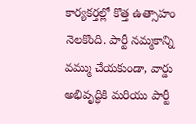కార్యకర్తల్లో కొత్త ఉత్సాహం నెలకొంది. పార్టీ నమ్మకాన్ని వమ్ము చేయకుండా, వార్డు అభివృద్ధికి మరియు పార్టీ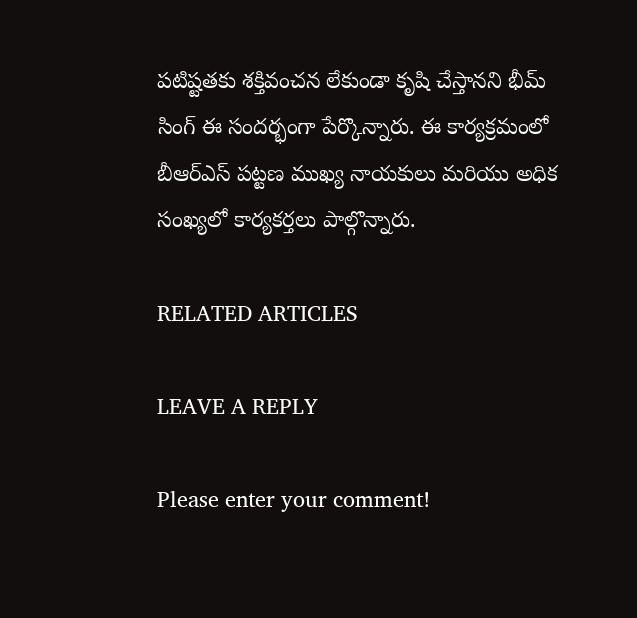పటిష్టతకు శక్తివంచన లేకుండా కృషి చేస్తానని భీమ్ సింగ్ ఈ సందర్భంగా పేర్కొన్నారు. ఈ కార్యక్రమంలో బీఆర్ఎస్ పట్టణ ముఖ్య నాయకులు మరియు అధిక సంఖ్యలో కార్యకర్తలు పాల్గొన్నారు.

RELATED ARTICLES

LEAVE A REPLY

Please enter your comment!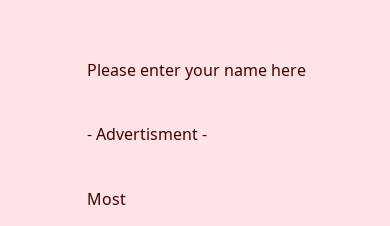Please enter your name here

- Advertisment -

Most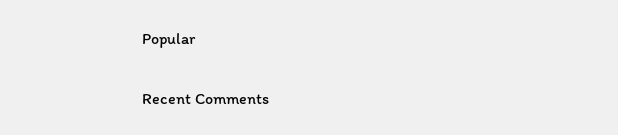Popular

Recent Comments